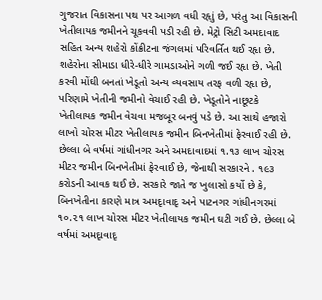ગુજરાત વિકાસના પથ પર આગળ વધી રહૃાું છે, પરંતુ આ વિકાસની ખેતીલાયક જમીનને ચૂકવવી પડી રહી છે. મેટ્રો સિટી અમદાવાદ સહિત અન્ય શહેરો કોંક્રીટના જંગલમાં પરિવર્તિત થઈ રહૃા છે. શહેરોના સીમાડા ધીરે-ધીરે ગામડાઓને ગળી જઈ રહૃા છે. ખેતી કરવી મોંઘી બનતાં ખેડૂતો અન્ય વ્યવસાય તરફ વળી રહૃા છે, પરિણામે ખેતીની જમીનો વેચાઈ રહી છે. ખેડૂતોને નાછૂટકે ખેતીલાયક જમીન વેચવા મજબૂર બનવું પડે છે. આ સાથે હજારો લાખો ચોરસ મીટર ખેતીલાયક જમીન બિનખેતીમાં ફેરવાઈ રહી છે.
છેલ્લા બે વર્ષમાં ગાંધીનગર અને અમદાવાદમાં ૧.૧૩ લાખ ચોરસ મીટર જમીન બિનખેતીમાં ફેરવાઈ છે, જેનાથી સરકારને . ૧૯૩ કરોડની આવક થઈ છે. સરકારે જાતે જ ખુલાસો કર્યો છે કે, બિનખેતીના કારણે માત્ર અમદૃાવાદૃ અને પાટનગર ગાંધીનગરમાં ૧૦.૨૧ લાખ ચોરસ મીટર ખેતીલાયક જમીન ઘટી ગઈ છે. છેલ્લા બે વર્ષમાં અમદૃાવાદૃ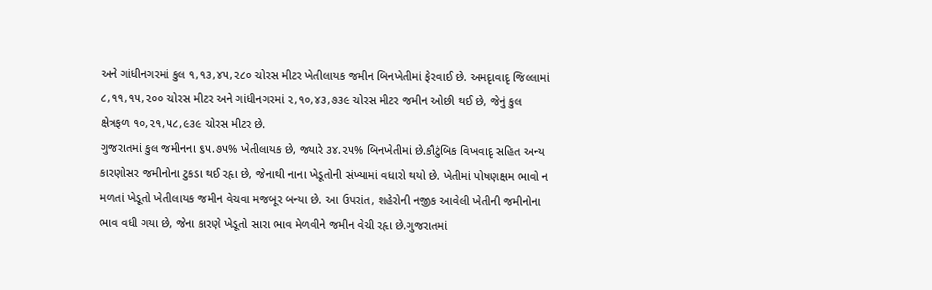અને ગાંધીનગરમાં કુલ ૧,૧૩,૪૫,૨૮૦ ચોરસ મીટર ખેતીલાયક જમીન બિનખેતીમાં ફેરવાઈ છે. અમદૃાવાદૃ જિલ્લામાં ૮,૧૧,૧૫,૨૦૦ ચોરસ મીટર અને ગાંધીનગરમાં ૨,૧૦,૪૩,૭૩૯ ચોરસ મીટર જમીન ઓછી થઈ છે, જેનું કુલ ક્ષેત્રફળ ૧૦,૨૧,૫૮,૯૩૯ ચોરસ મીટર છે.
ગુજરાતમાં કુલ જમીનના ૬૫.૭૫% ખેતીલાયક છે, જ્યારે ૩૪.૨૫% બિનખેતીમાં છે.કૌટુંબિક વિખવાદૃ સહિત અન્ય કારણોસર જમીનોના ટુકડા થઈ રહૃા છે, જેનાથી નાના ખેડૂતોની સંખ્યામાં વધારો થયો છે. ખેતીમાં પોષણક્ષમ ભાવો ન મળતાં ખેડૂતો ખેતીલાયક જમીન વેચવા મજબૂર બન્યા છે. આ ઉપરાંત, શહેરોની નજીક આવેલી ખેતીની જમીનોના ભાવ વધી ગયા છે, જેના કારણે ખેડૂતો સારા ભાવ મેળવીને જમીન વેચી રહૃા છે.ગુજરાતમાં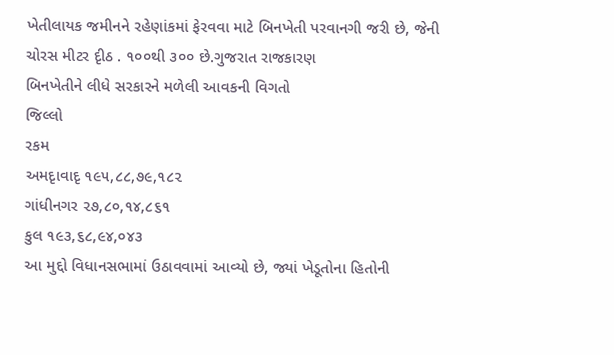ખેતીલાયક જમીનને રહેણાંકમાં ફેરવવા માટે બિનખેતી પરવાનગી જરી છે, જેની ચોરસ મીટર દૃીઠ . ૧૦૦થી ૩૦૦ છે.ગુજરાત રાજકારણ
બિનખેતીને લીધે સરકારને મળેલી આવકની વિગતો
જિલ્લો
રકમ
અમદૃાવાદૃ ૧૯૫,૮૮,૭૯,૧૮૨
ગાંધીનગર ૨૭,૮૦,૧૪,૮૬૧
કુલ ૧૯૩,૬૮,૯૪,૦૪૩
આ મુદ્દો વિધાનસભામાં ઉઠાવવામાં આવ્યો છે, જ્યાં ખેડૂતોના હિતોની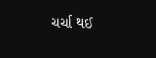ચર્ચા થઈ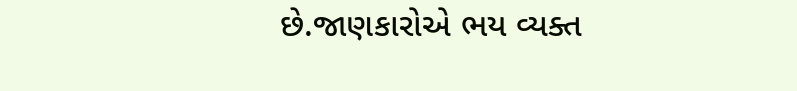છે.જાણકારોએ ભય વ્યક્ત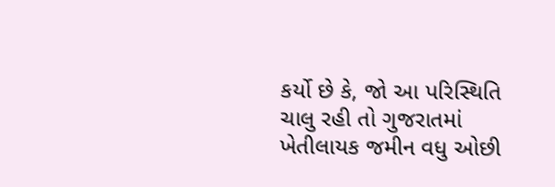કર્યો છે કે, જો આ પરિસ્થિતિ ચાલુ રહી તો ગુજરાતમાં ખેતીલાયક જમીન વધુ ઓછી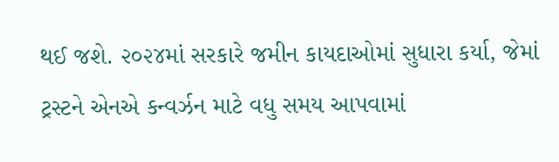થઈ જશે. ૨૦૨૪માં સરકારે જમીન કાયદાઓમાં સુધારા કર્યા, જેમાં ટ્રસ્ટને એનએ કન્વર્ઝન માટે વધુ સમય આપવામાં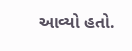આવ્યો હતો.